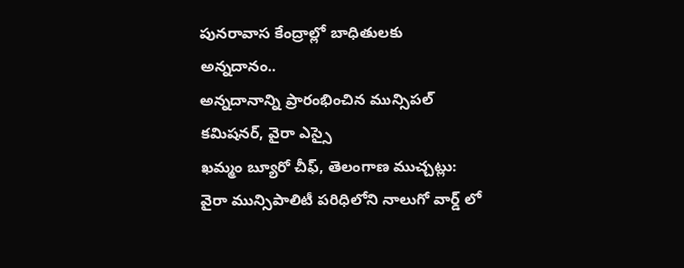పునరావాస కేంద్రాల్లో బాధితులకు అన్నదానం..
అన్నదానాన్ని ప్రారంభించిన మున్సిపల్ కమిషనర్, వైరా ఎస్సై
ఖమ్మం బ్యూరో చీఫ్, తెలంగాణ ముచ్చట్లు:
వైరా మున్సిపాలిటీ పరిధిలోని నాలుగో వార్డ్ లో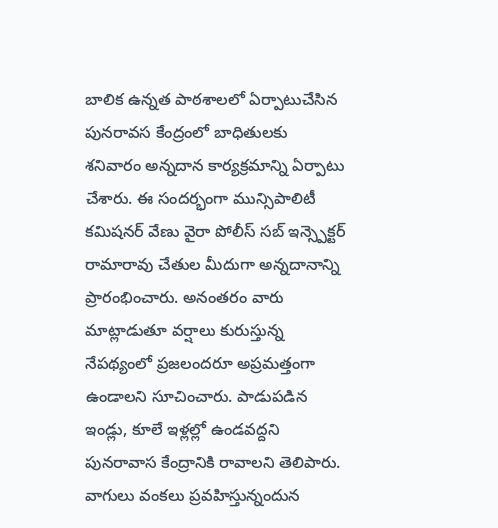బాలిక ఉన్నత పాఠశాలలో ఏర్పాటుచేసిన పునరావస కేంద్రంలో బాధితులకు శనివారం అన్నదాన కార్యక్రమాన్ని ఏర్పాటు చేశారు. ఈ సందర్భంగా మున్సిపాలిటీ కమిషనర్ వేణు వైరా పోలీస్ సబ్ ఇన్స్పెక్టర్ రామారావు చేతుల మీదుగా అన్నదానాన్ని ప్రారంభించారు. అనంతరం వారు మాట్లాడుతూ వర్షాలు కురుస్తున్న నేపథ్యంలో ప్రజలందరూ అప్రమత్తంగా ఉండాలని సూచించారు. పాడుపడిన ఇండ్లు, కూలే ఇళ్లల్లో ఉండవద్దని పునరావాస కేంద్రానికి రావాలని తెలిపారు. వాగులు వంకలు ప్రవహిస్తున్నందున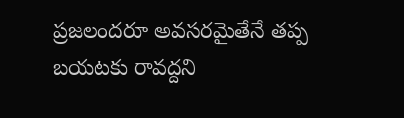ప్రజలందరూ అవసరమైతేనే తప్ప బయటకు రావద్దని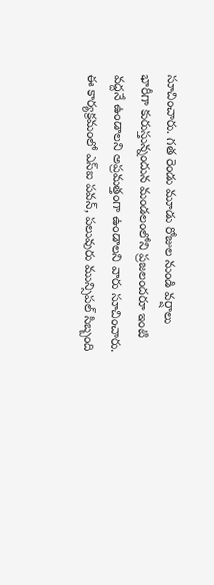సూచించారు. గత రెండు మూడు రోజుల నుండి వర్షాలు భారీగా కురుస్తున్నందున మండలంలోని ప్రజలందరూ ఇంటి వద్దనే ఉండాలని అప్రమత్తంగా ఉండాలని వారు సూచించారు. ఈ కార్యక్రమంలో ఎస్ఐ పవన్, పలువురు మున్సిపల్ సిబ్బంది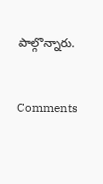పాల్గొన్నారు.


Comments